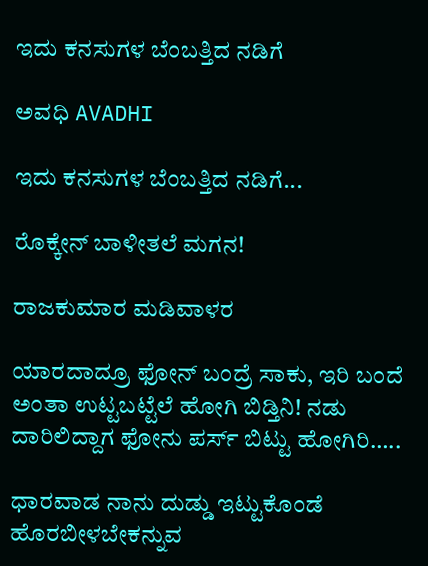ಇದು ಕನಸುಗಳ ಬೆಂಬತ್ತಿದ ನಡಿಗೆ‍

ಅವಧಿ AVADHI

ಇದು ಕನಸುಗಳ ಬೆಂಬತ್ತಿದ ನಡಿಗೆ...

ರೊಕ್ಕೇನ್ ಬಾಳೀತಲೆ ಮಗನ!

ರಾಜಕುಮಾರ ಮಡಿವಾಳರ

ಯಾರದಾದ್ರೂ ಫೋನ್ ಬಂದ್ರೆ ಸಾಕು, ಇರಿ ಬಂದೆ ಅಂತಾ ಉಟ್ಟಬಟ್ಟೆಲೆ ಹೋಗಿ ಬಿಡ್ತಿನಿ! ನಡು ದಾರಿಲಿದ್ದಾಗ ಫೋನು ಪರ್ಸ್ ಬಿಟ್ಟು ಹೋಗಿರಿ…..

ಧಾರವಾಡ ನಾನು ದುಡ್ಡು ಇಟ್ಟುಕೊಂಡೆ ಹೊರಬೀಳಬೇಕನ್ನುವ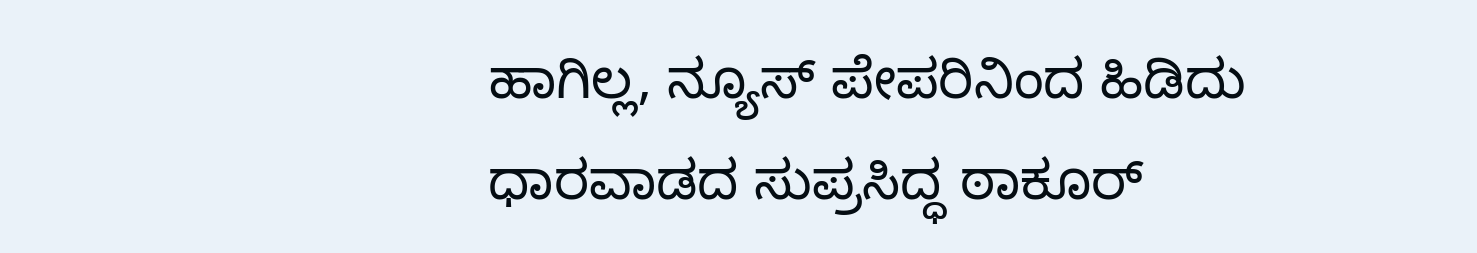ಹಾಗಿಲ್ಲ, ನ್ಯೂಸ್ ಪೇಪರಿನಿಂದ ಹಿಡಿದು ಧಾರವಾಡದ ಸುಪ್ರಸಿದ್ಧ ಠಾಕೂರ್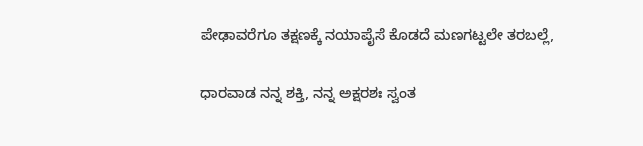ಪೇಢಾವರೆಗೂ ತಕ್ಷಣಕ್ಕೆ ನಯಾಪೈಸೆ ಕೊಡದೆ ಮಣಗಟ್ಟಲೇ ತರಬಲ್ಲೆ,

ಧಾರವಾಡ ನನ್ನ ಶಕ್ತಿ, ನನ್ನ ಅಕ್ಷರಶಃ ಸ್ವಂತ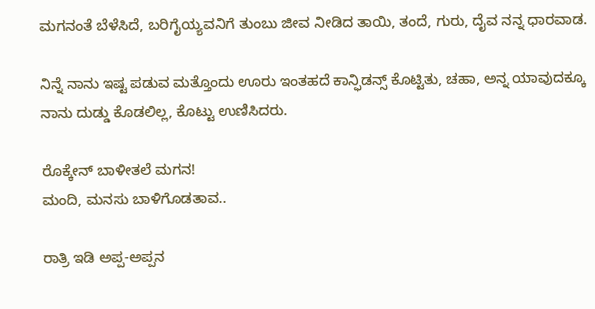ಮಗನಂತೆ ಬೆಳೆಸಿದೆ, ಬರಿಗೈಯ್ಯವನಿಗೆ ತುಂಬು ಜೀವ ನೀಡಿದ ತಾಯಿ, ತಂದೆ, ಗುರು, ದೈವ ನನ್ನ ಧಾರವಾಡ.

ನಿನ್ನೆ ನಾನು ಇಷ್ಟ ಪಡುವ ಮತ್ತೊಂದು ಊರು ಇಂತಹದೆ ಕಾನ್ಫಿಡನ್ಸ್ ಕೊಟ್ಟಿತು, ಚಹಾ, ಅನ್ನ ಯಾವುದಕ್ಕೂ ನಾನು ದುಡ್ಡು ಕೊಡಲಿಲ್ಲ, ಕೊಟ್ಟು ಉಣಿಸಿದರು.

ರೊಕ್ಕೇನ್ ಬಾಳೀತಲೆ ಮಗನ!
ಮಂದಿ, ಮನಸು ಬಾಳಿಗೊಡತಾವ..

ರಾತ್ರಿ ಇಡಿ ಅಪ್ಪ-ಅಪ್ಪನ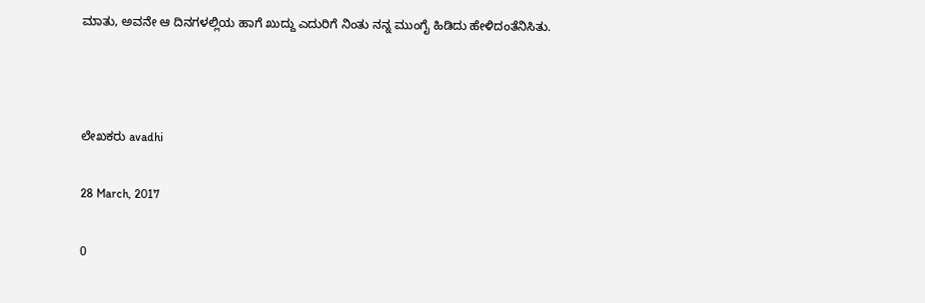ಮಾತು, ಅವನೇ ಆ ದಿನಗಳಲ್ಲಿಯ ಹಾಗೆ ಖುದ್ದು ಎದುರಿಗೆ ನಿಂತು ನನ್ನ ಮುಂಗೈ ಹಿಡಿದು ಹೇಳಿದಂತೆನಿಸಿತು.



ಲೇಖಕರು avadhi

28 March, 2017

0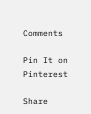Comments

Pin It on Pinterest

Share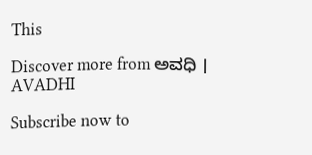This

Discover more from ಅವಧಿ । AVADHI

Subscribe now to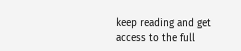keep reading and get access to the full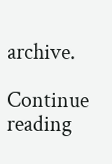archive.

Continue reading